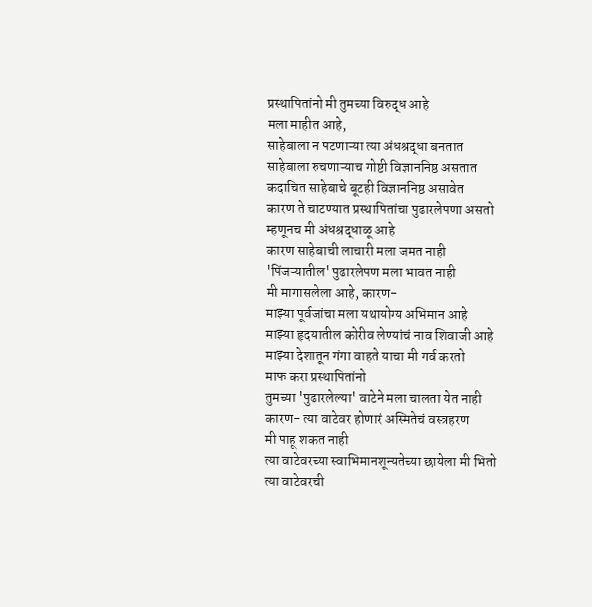प्रस्थापितांनो मी तुमच्या विरुद्ध आहे
मला माहीत आहे,
साहेबाला न पटणाऱ्या त्या अंधश्रद्धा बनतात
साहेबाला रुचणाऱ्याच गोष्टी विज्ञाननिष्ठ असतात
कदाचित साहेबाचे बूटही विज्ञाननिष्ठ असावेत
कारण ते चाटण्यात प्रस्थापितांचा पुढारलेपणा असतो
म्हणूनच मी अंधश्रद्धाळू आहे
कारण साहेबाची लाचारी मला जमत नाही
'पिंजऱ्यातील' पुढारलेपण मला भावत नाही
मी मागासलेला आहे, कारण-
माझ्या पूर्वजांचा मला यथायोग्य अभिमान आहे
माझ्या हृदयातील कोरीव लेण्यांचं नाव शिवाजी आहे
माझ्या देशातून गंगा वाहते याचा मी गर्व करतो
माफ करा प्रस्थापितांनो
तुमच्या 'पुढारलेल्या' वाटेने मला चालता येत नाही
कारण- त्या वाटेवर होणारं अस्मितेचं वस्त्रहरण
मी पाहू शकत नाही
त्या वाटेवरच्या स्वाभिमानशून्यतेच्या छायेला मी भितो
त्या वाटेवरची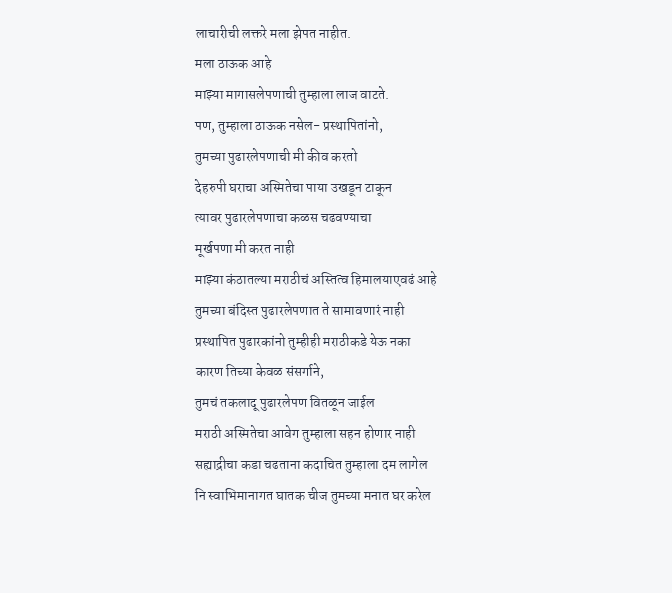लाचारीची लक्तरे मला झेपत नाहीत.
मला ठाऊक आहे
माझ्या मागासलेपणाची तुम्हाला लाज वाटते.
पण, तुम्हाला ठाऊक नसेल- प्रस्थापितांनो,
तुमच्या पुढारलेपणाची मी कीव करतो
देहरुपी घराचा अस्मितेचा पाया उखडून टाकून
त्यावर पुढारलेपणाचा कळस चढवण्याचा
मूर्खपणा मी करत नाही
माझ्या कंठातल्या मराठीचं अस्तित्व हिमालयाएवढं आहे
तुमच्या बंदिस्त पुढारलेपणात ते सामावणारं नाही
प्रस्थापित पुढारकांनो तुम्हीही मराठीकडे येऊ नका
कारण तिच्या केवळ संसर्गाने,
तुमचं तकलादू पुढारलेपण वितळून जाईल
मराठी अस्मितेचा आवेग तुम्हाला सहन होणार नाही
सह्याद्रीचा कडा चढताना कदाचित तुम्हाला दम लागेल
नि स्वाभिमानागत घातक चीज तुमच्या मनात घर करेल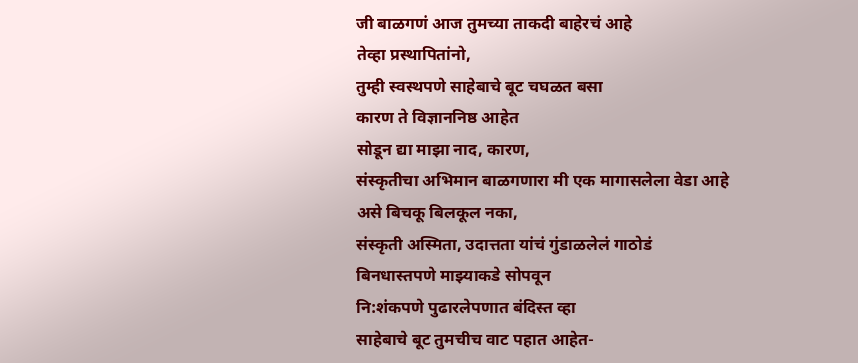जी बाळगणं आज तुमच्या ताकदी बाहेरचं आहे
तेव्हा प्रस्थापितांनो,
तुम्ही स्वस्थपणे साहेबाचे बूट चघळत बसा
कारण ते विज्ञाननिष्ठ आहेत
सोडून द्या माझा नाद, कारण,
संस्कृतीचा अभिमान बाळगणारा मी एक मागासलेला वेडा आहे
असे बिचकू बिलकूल नका,
संस्कृती अस्मिता, उदात्तता यांचं गुंडाळलेलं गाठोडं
बिनधास्तपणे माझ्याकडे सोपवून
नि:शंकपणे पुढारलेपणात बंदिस्त व्हा
साहेबाचे बूट तुमचीच वाट पहात आहेत-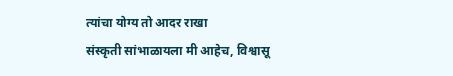त्यांचा योग्य तो आदर राखा
संस्कृती सांभाळायला मी आहेच, विश्वासू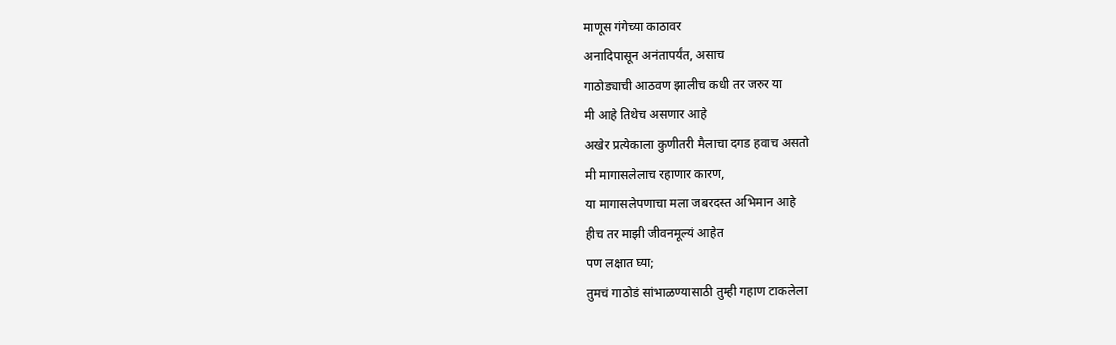माणूस गंगेच्या काठावर
अनादिपासून अनंतापर्यंत, असाच
गाठोड्याची आठवण झालीच कधी तर जरुर या
मी आहे तिथेच असणार आहे
अखेर प्रत्येकाला कुणीतरी मैलाचा दगड हवाच असतो
मी मागासलेलाच रहाणार कारण,
या मागासलेपणाचा मला जबरदस्त अभिमान आहे
हीच तर माझी जीवनमूल्यं आहेत
पण लक्षात घ्या;
तुमचं गाठोडं सांभाळण्यासाठी तुम्ही गहाण टाकलेला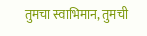तुमचा स्वाभिमान, तुमची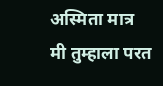अस्मिता मात्र
मी तुम्हाला परत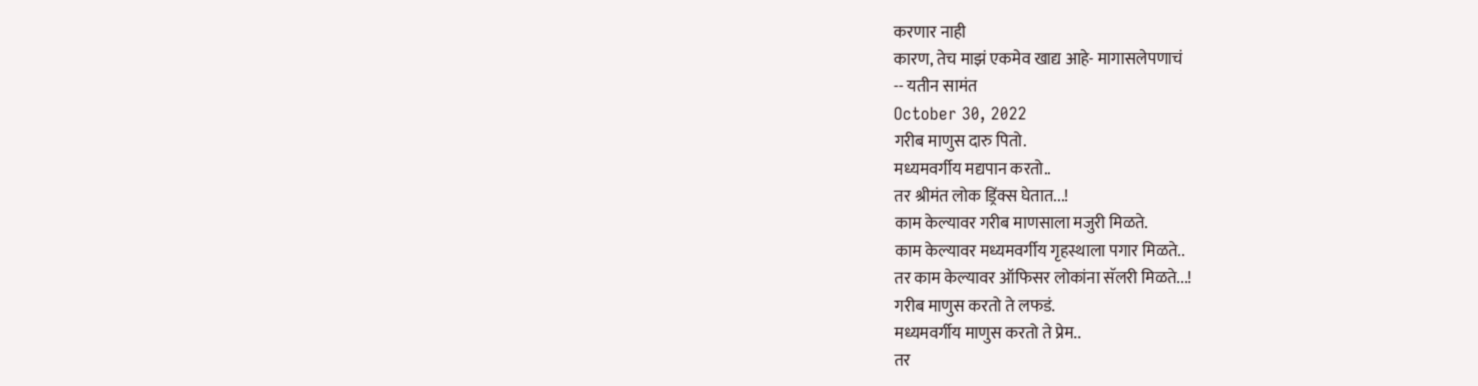करणार नाही
कारण, तेच माझं एकमेव खाद्य आहे- मागासलेपणाचं
-- यतीन सामंत
October 30, 2022
गरीब माणुस दारु पितो.
मध्यमवर्गीय मद्यपान करतो..
तर श्रीमंत लोक ड्रिंक्स घेतात...!
काम केल्यावर गरीब माणसाला मजुरी मिळते.
काम केल्यावर मध्यमवर्गीय गृहस्थाला पगार मिळते..
तर काम केल्यावर ऑफिसर लोकांना सॅलरी मिळते...!
गरीब माणुस करतो ते लफडं.
मध्यमवर्गीय माणुस करतो ते प्रेम..
तर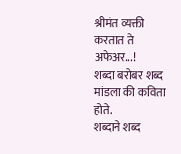श्रीमंत व्यक्ती करतात ते अफेअर...!
शब्दा बरोबर शब्द मांडला की कविता होते.
शब्दाने शब्द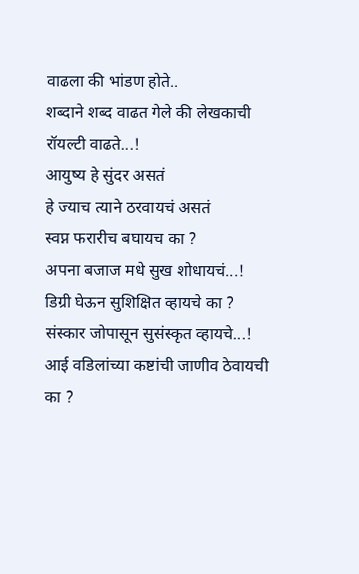वाढला की भांडण होते..
शब्दाने शब्द वाढत गेले की लेखकाची रॉयल्टी वाढते...!
आयुष्य हे सुंदर असतं
हे ज्याच त्याने ठरवायचं असतं
स्वप्न फरारीच बघायच का ?
अपना बजाज मधे सुख शोधायचं...!
डिग्री घेऊन सुशिक्षित व्हायचे का ?
संस्कार जोपासून सुसंस्कृत व्हायचे...!
आई वडिलांच्या कष्टांची जाणीव ठेवायची का ?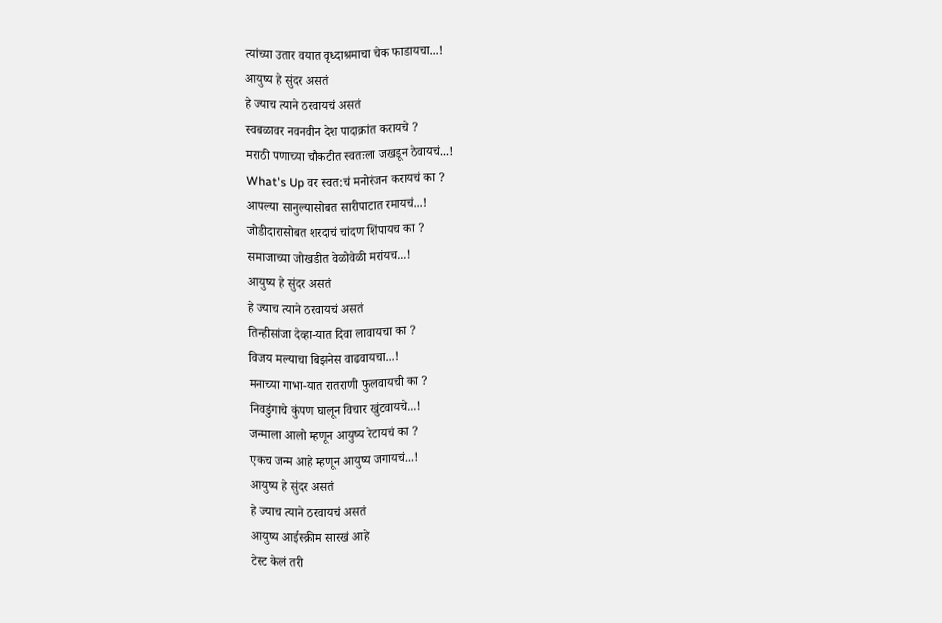त्यांच्या उतार वयात वृध्दाश्रमाचा चेक फाडायचा...!
आयुष्य हे सुंदर असतं
हे ज्याच त्याने ठरवायचं असतं
स्वबळावर नवनवीन देश पादाक्रांत करायचे ?
मराठी पणाच्या चौकटीत स्वतःला जखडून ठेवायचं...!
What's Up वर स्वत:चं मनोरंजन करायचं का ?
आपल्या सानुल्यासोबत सारीपाटात रमायचं...!
जोडीदारासोबत शरदाचं चांदण शिंपायच का ?
समाजाच्या जोखडीत वेळोवेळी मरांयच...!
आयुष्य हे सुंदर असतं
हे ज्याच त्याने ठरवायचं असतं
तिन्हीसांजा देव्हा-यात दिवा लावायचा का ?
विजय मल्याचा बिझनेस वाढवायचा...!
मनाच्या गाभा-यात रातराणी फुलवायची का ?
निवडुंगाचे कुंपण घालून विचार खुंटवायचे...!
जन्माला आलो म्हणून आयुष्य रेटायचं का ?
एकच जन्म आहे म्हणून आयुष्य जगायचं...!
आयुष्य हे सुंदर असतं
हे ज्याच त्याने ठरवायचं असतं
आयुष्य आईस्क्रीम सारखं आहे
टेस्ट केलं तरी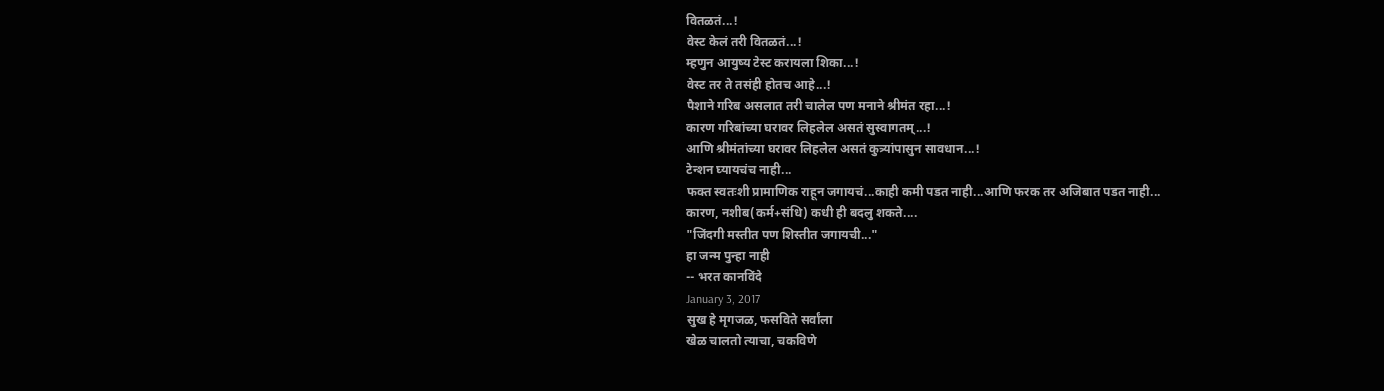वितळतं...!
वेस्ट केलं तरी वितळतं...!
म्हणुन आयुष्य टेस्ट करायला शिका...!
वेस्ट तर ते तसंही होतच आहे...!
पैशाने गरिब असलात तरी चालेल पण मनाने श्रीमंत रहा...!
कारण गरिबांच्या घरावर लिहलेल असतं सुस्वागतम्...!
आणि श्रीमंतांच्या घरावर लिहलेल असतं कुत्र्यांपासुन सावधान...!
टेन्शन घ्यायचंच नाही...
फक्त स्वतःशी प्रामाणिक राहून जगायचं...काही कमी पडत नाही...आणि फरक तर अजिबात पडत नाही...
कारण, नशीब(कर्म+संधि) कधी ही बदलु शकते....
"जिंदगी मस्तीत पण शिस्तीत जगायची..."
हा जन्म पुन्हा नाही
-- भरत कानविंदे
January 3, 2017
सुख हे मृगजळ, फसविते सर्वांला
खेळ चालतो त्याचा, चकविणे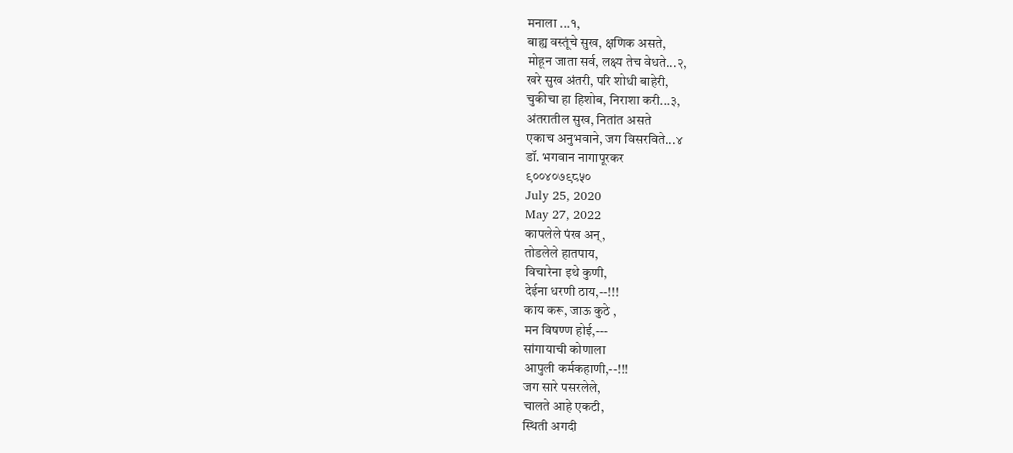मनाला ...१,
बाह्य वस्तूंचे सुख, क्षणिक असते,
मोहून जाता सर्व, लक्ष्य तेच वेधते...२,
खरे सुख अंतरी, परि शोधी बाहेरी,
चुकीचा हा हिशोब, निराशा करी...३,
अंतरातील सुख, नितांत असते
एकाच अनुभवाने, जग विसरविते...४
डॉ. भगवान नागापूरकर
९००४०७९८५०
July 25, 2020
May 27, 2022
कापलेले पंख अन्,
तोडलेले हातपाय,
विचारेना इथे कुणी,
देईना धरणी ठाय,--!!!
काय करू, जाऊ कुठे ,
मन विषण्ण होई,---
सांगायाची कोणाला
आपुली कर्मकहाणी,--!!!
जग सारे पसरलेले,
चालते आहे एकटी,
स्थिती अगदी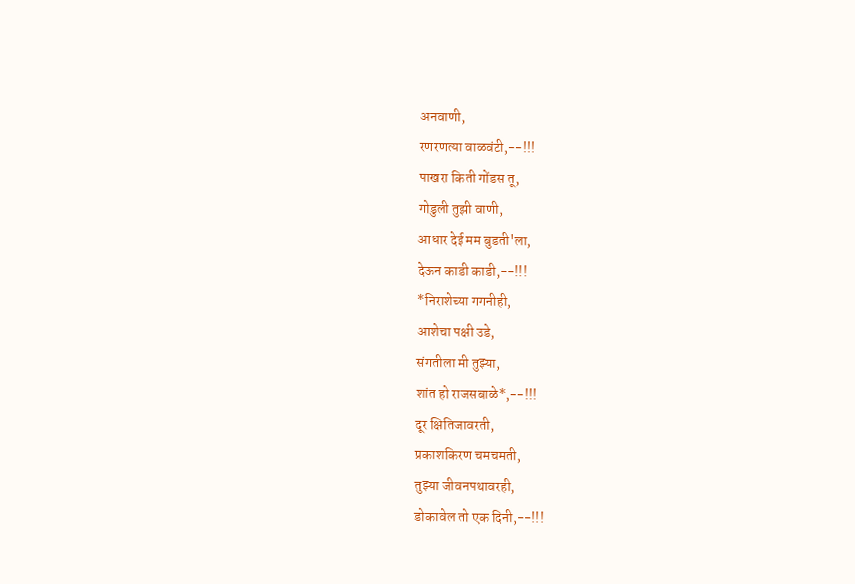अनवाणी,
रणरणत्या वाळवंटी,--!!!
पाखरा किती गोंडस तू,
गोडुली तुझी वाणी,
आधार देई मम बुडती'ला,
देऊन काडी काडी,--!!!
*निराशेच्या गगनीही,
आशेचा पक्षी उडे,
संगतीला मी तुझ्या,
शांत हो राजसबाळे*,--!!!
दूर क्षितिजावरती,
प्रकाशकिरण चमचमती,
तुझ्या जीवनपथावरही,
डोकावेल तो एक दिनी,--!!!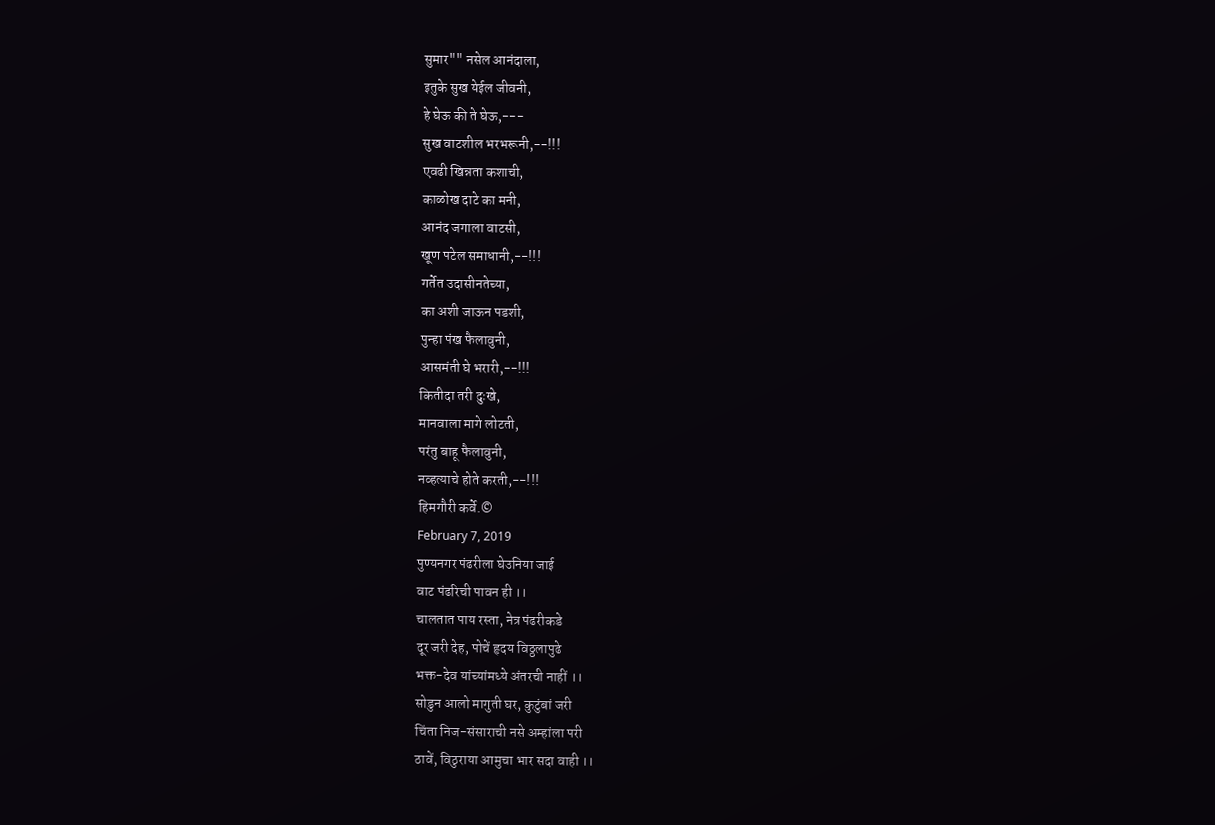सुमार"" नसेल आनंदाला,
इतुके सुख येईल जीवनी,
हे घेऊ की ते घेऊ,---
सुख वाटशील भरभरूनी,--!!!
एवढी खिन्नता कशाची,
काळोख दाटे का मनी,
आनंद जगाला वाटसी,
खूण पटेल समाधानी,--!!!
गर्तेत उदासीनतेच्या,
का अशी जाऊन पडशी,
पुन्हा पंख फैलावुनी,
आसमंती घे भरारी,--!!!
कितीदा तरी दुःखे,
मानवाला मागे लोटती,
परंतु बाहू फैलावुनी,
नव्हत्याचे होते करती,--!!!
हिमगौरी कर्वे.©
February 7, 2019
पुण्यनगर पंढरीला घेउनिया जाई
वाट पंढरिची पावन ही ।।
चालतात पाय रस्ता, नेत्र पंढरीकडे
दूर जरी देह, पोचें हृदय विठ्ठलापुढे
भक्त-देव यांच्यांमध्ये अंतरची नाहीं ।।
सोडुन आलो मागुती घर, कुटुंबां जरी
चिंता निज-संसाराची नसे अम्हांला परी
ठावें, विठुराया आमुचा भार सदा वाही ।।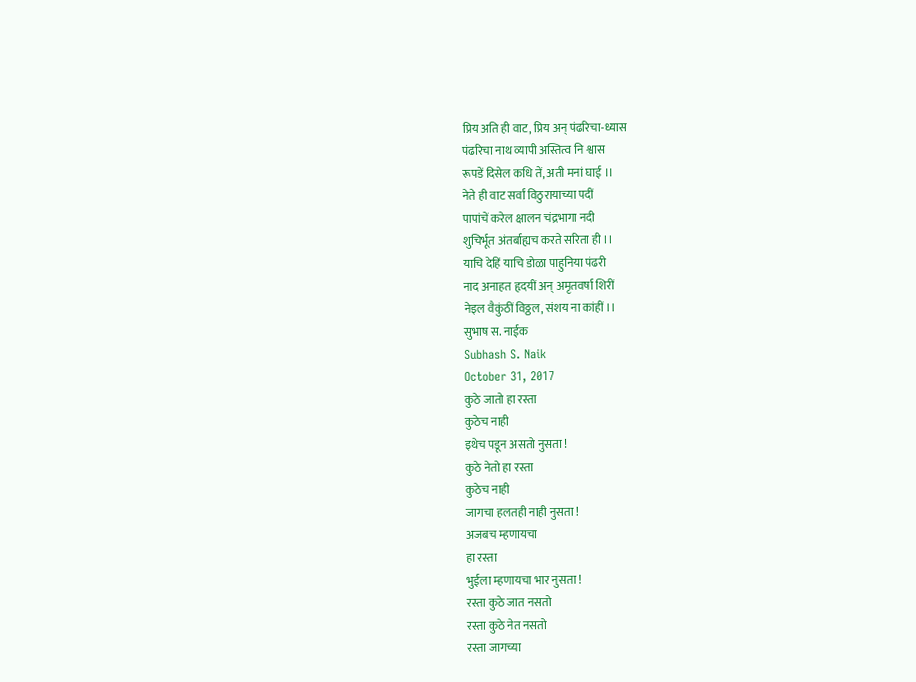प्रिय अति ही वाट, प्रिय अन् पंढरिचा-ध्यास
पंढरिचा नाथ व्यापी अस्तित्व नि श्वास
रूपडें दिसेल कधि तें, अती मनां घाई ।।
नेते ही वाट सर्वां विठुरायाच्या पदीं
पापांचें करेल क्षालन चंद्रभागा नदी
शुचिर्भूत अंतर्बाह्यच करते सरिता ही ।।
याचि देहिं याचि डोळा पाहुनिया पंढरी
नाद अनाहत हृदयीं अन् अमृतवर्षा शिरीं
नेइल वैकुंठीं विठ्ठल, संशय ना कांहीं ।।
सुभाष स. नाईक
Subhash S. Naik
October 31, 2017
कुठे जातो हा रस्ता
कुठेच नाही
इथेच पडून असतो नुसता !
कुठे नेतो हा रस्ता
कुठेच नाही
जागचा हलतही नाही नुसता !
अजबच म्हणायचा
हा रस्ता
भुईला म्हणायचा भार नुसता !
रस्ता कुठे जात नसतो
रस्ता कुठे नेत नसतो
रस्ता जागच्या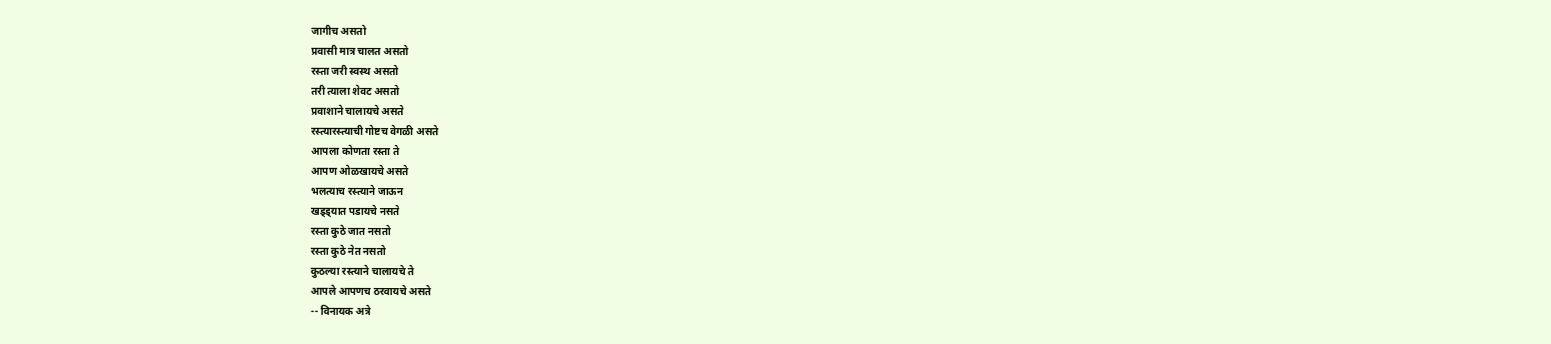जागीच असतो
प्रवासी मात्र चालत असतो
रस्ता जरी स्वस्थ असतो
तरी त्याला शेवट असतो
प्रवाशाने चालायचे असते
रस्त्यारस्त्याची गोष्टच वेगळी असते
आपला कोणता रस्ता ते
आपण ओळखायचे असते
भलत्याच रस्त्याने जाऊन
खड्ड्यात पडायचे नसते
रस्ता कुठे जात नसतो
रस्ता कुठे नेत नसतो
कुठल्या रस्त्याने चालायचे ते
आपले आपणच ठरवायचे असते
-- विनायक अत्रे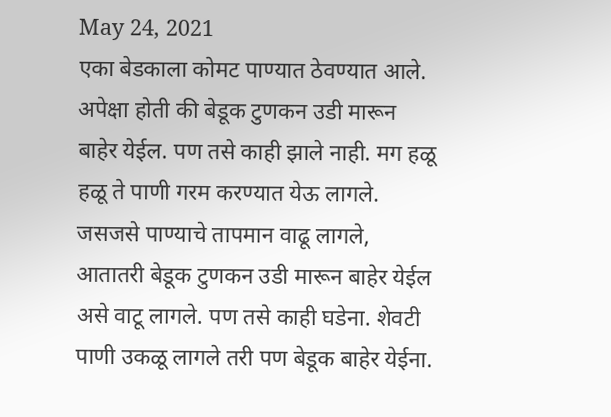May 24, 2021
एका बेडकाला कोमट पाण्यात ठेवण्यात आले. अपेक्षा होती की बेडूक टुणकन उडी मारून बाहेर येईल. पण तसे काही झाले नाही. मग हळू हळू ते पाणी गरम करण्यात येऊ लागले. जसजसे पाण्याचे तापमान वाढू लागले, आतातरी बेडूक टुणकन उडी मारून बाहेर येईल असे वाटू लागले. पण तसे काही घडेना. शेवटी पाणी उकळू लागले तरी पण बेडूक बाहेर येईना.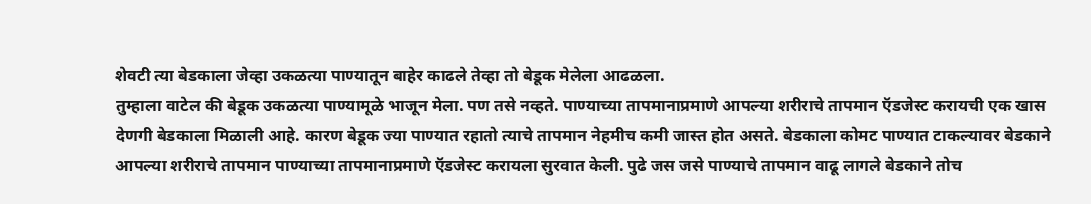शेवटी त्या बेडकाला जेव्हा उकळत्या पाण्यातून बाहेर काढले तेव्हा तो बेडूक मेलेला आढळला.
तुम्हाला वाटेल की बेडूक उकळत्या पाण्यामूळे भाजून मेला. पण तसे नव्हते. पाण्याच्या तापमानाप्रमाणे आपल्या शरीराचे तापमान ऍडजेस्ट करायची एक खास देणगी बेडकाला मिळाली आहे. कारण बेडूक ज्या पाण्यात रहातो त्याचे तापमान नेहमीच कमी जास्त होत असते. बेडकाला कोमट पाण्यात टाकल्यावर बेडकाने आपल्या शरीराचे तापमान पाण्याच्या तापमानाप्रमाणे ऍडजेस्ट करायला सुरवात केली. पुढे जस जसे पाण्याचे तापमान वाढू लागले बेडकाने तोच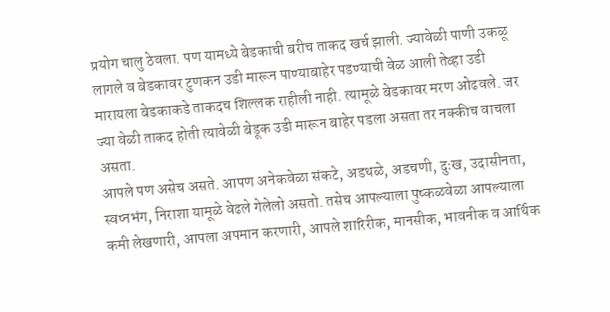प्रयोग चालु ठेवला. पण यामध्ये बेडकाची बरीच ताकद खर्च झाली. ज्यावेळी पाणी उकळू लागले व बेडकावर टुणकन उडी मारून पाण्याबाहेर पडण्याची वेळ आली तेव्हा उडी मारायला बेडकाकडे ताकदच शिल्लक राहीली नाही. त्यामूळे बेडकावर मरण ओढवले. जर ज्या वेळी ताकद होती त्यावेळी बेडूक उडी मारून बाहेर पडला असता तर नक्कीच वाचला असता.
आपले पण असेच असते. आपण अनेकवेळा संकटे, अडथळे, अडचणी, दुःख, उदासीनता, स्वप्नभंग, निराशा यामूळे वेढले गेलेलो असतो. तसेच आपल्याला पुष्कळवेळा आपल्याला कमी लेखणारी, आपला अपमान करणारी, आपले शारिरीक, मानसीक, भावनीक व आर्थिक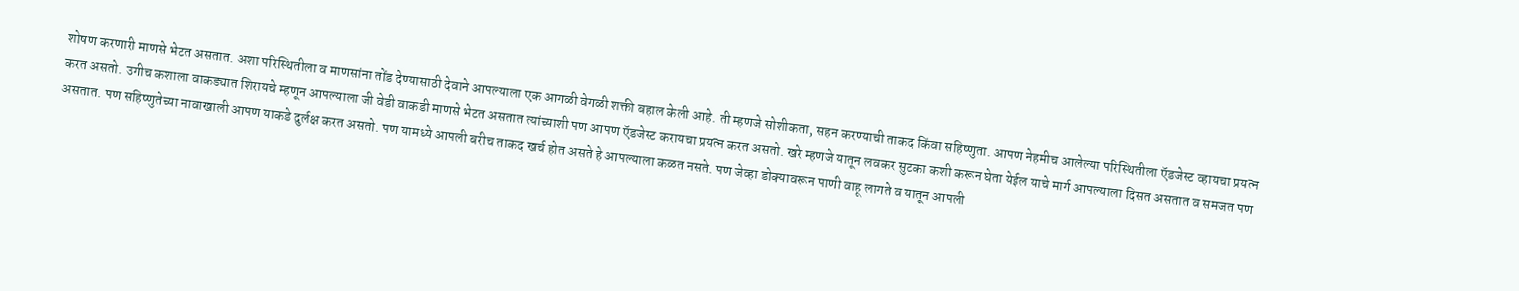शोषण करणारी माणसे भेटत असतात. अशा परिस्थितीला व माणसांना तोंड देण्यासाठी देवाने आपल्याला एक आगळी वेगळी शक्ती बहाल केली आहे. ती म्हणजे सोशीकता, सहन करण्याची ताकद किंवा सहिष्णुता. आपण नेहमीच आलेल्या परिस्थितीला ऍडजेस्ट व्हायचा प्रयत्न करत असतो. उगीच कशाला वाकड्यात शिरायचे म्हणून आपल्याला जी वेडी वाकडी माणसे भेटत असतात त्यांच्याशी पण आपण ऍडजेस्ट करायचा प्रयत्न करत असतो. खरे म्हणजे यातून लवकर सुटका कशी करून घेता येईल याचे मार्ग आपल्याला दिसत असतात व समजत पण असतात. पण सहिष्णुतेच्या नावाखाली आपण याकडे दुर्लक्ष करत असतो. पण यामध्ये आपली बरीच ताकद खर्च होत असते हे आपल्याला कळत नसते. पण जेव्हा डोक्यावरून पाणी वाहू लागते व यातून आपली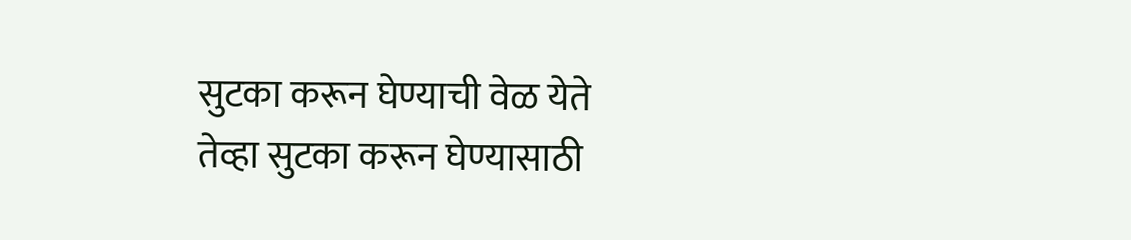सुटका करून घेण्याची वेळ येते तेव्हा सुटका करून घेण्यासाठी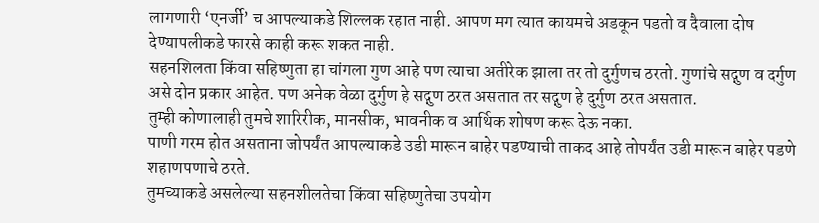लागणारी ‘एनर्जी’ च आपल्याकडे शिल्लक रहात नाही. आपण मग त्यात कायमचे अडकून पडतो व दैवाला दोष देण्यापलीकडे फारसे काही करू शकत नाही.
सहनशिलता किंवा सहिष्णुता हा चांगला गुण आहे पण त्याचा अतीरेक झाला तर तो दुर्गुणच ठरतो. गुणांचे सद्गुण व दर्गुण असे दोन प्रकार आहेत. पण अनेक वेळा दुर्गुण हे सद्गुण ठरत असतात तर सद्गुण हे दुर्गुण ठरत असतात.
तुम्ही कोणालाही तुमचे शारिरीक, मानसीक, भावनीक व आर्थिक शोषण करू देऊ नका.
पाणी गरम होत असताना जोपर्यंत आपल्याकडे उडी मारून बाहेर पडण्याची ताकद आहे तोपर्यंत उडी मारून बाहेर पडणे शहाणपणाचे ठरते.
तुमच्याकडे असलेल्या सहनशीलतेचा किंवा सहिष्णुतेचा उपयोग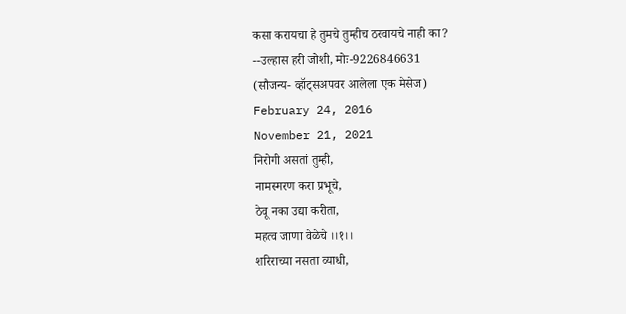कसा करायचा हे तुमचे तुम्हीच ठरवायचे नाही का?
--उल्हास हरी जोशी, मोः-9226846631
(सौजन्य- व्हॉट्सअपवर आलेला एक मेसेज)
February 24, 2016
November 21, 2021
निरोगी असतां तुम्ही,
नामस्मरण करा प्रभूचे,
ठेवू नका उद्या करीता,
महत्व जाणा वेळेचे ।।१।।
शरिराच्या नसता व्याधी,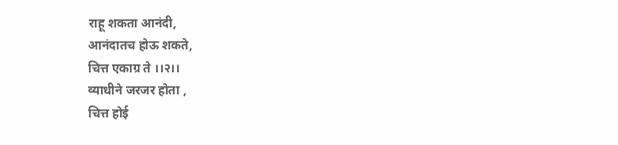राहू शकता आनंदी,
आनंदातच होऊ शकते,
चित्त एकाग्र ते ।।२।।
व्याधीने जरजर होता ,
चित्त होई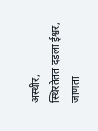अस्थीर,
स्थिरतेतत दडला ईश्वर,
जाणता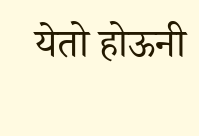येतो होऊनी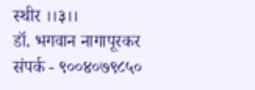स्थीर ।।३।।
डॉ. भगवान नागापूरकर
संपर्क - ९००४०७९८५०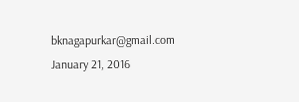bknagapurkar@gmail.com
January 21, 2016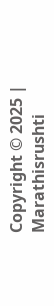Copyright © 2025 | Marathisrushti